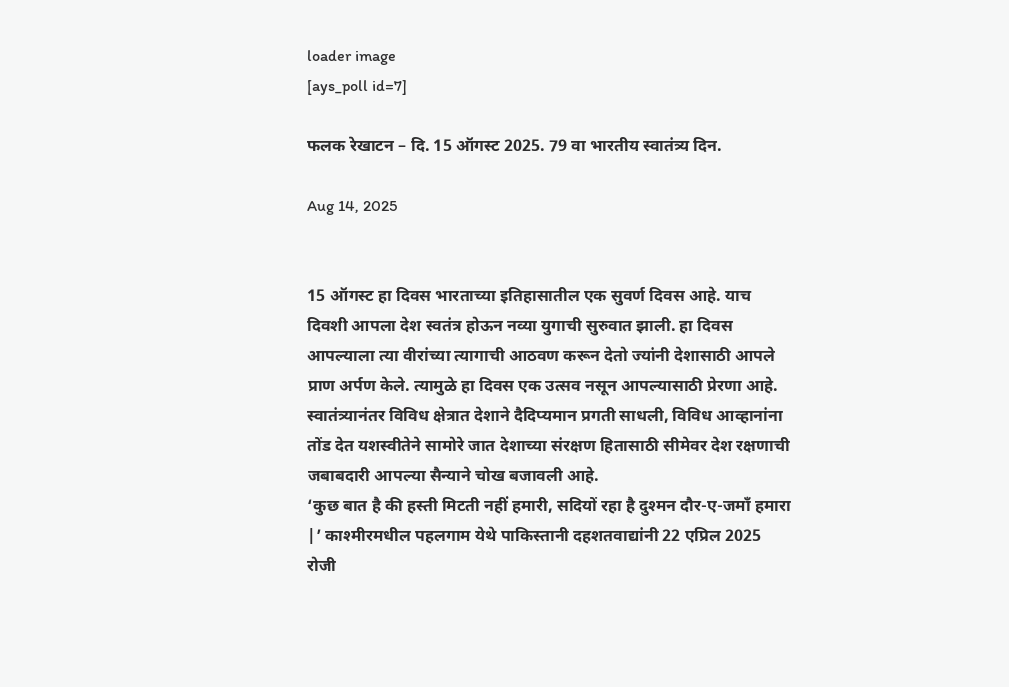loader image
[ays_poll id=7]

फलक रेखाटन – दि. 15 ऑगस्ट 2025. 79 वा भारतीय स्वातंत्र्य दिन.

Aug 14, 2025


15 ऑगस्ट हा दिवस भारताच्या इतिहासातील एक सुवर्ण दिवस आहे. याच दिवशी आपला देश स्वतंत्र होऊन नव्या युगाची सुरुवात झाली. हा दिवस आपल्याला त्या वीरांच्या त्यागाची आठवण करून देतो ज्यांनी देशासाठी आपले प्राण अर्पण केले. त्यामुळे हा दिवस एक उत्सव नसून आपल्यासाठी प्रेरणा आहे.
स्वातंत्र्यानंतर विविध क्षेत्रात देशाने दैदिप्यमान प्रगती साधली, विविध आव्हानांना तोंड देत यशस्वीतेने सामोरे जात देशाच्या संरक्षण हितासाठी सीमेवर देश रक्षणाची जबाबदारी आपल्या सैन्याने चोख बजावली आहे.
‘कुछ बात है की हस्ती मिटती नहीं हमारी, सदियों रहा है दुश्मन दौर-ए-जमाँ हमारा |’ काश्मीरमधील पहलगाम येथे पाकिस्तानी दहशतवाद्यांनी 22 एप्रिल 2025 रोजी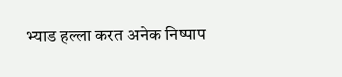भ्याड हल्ला करत अनेक निष्पाप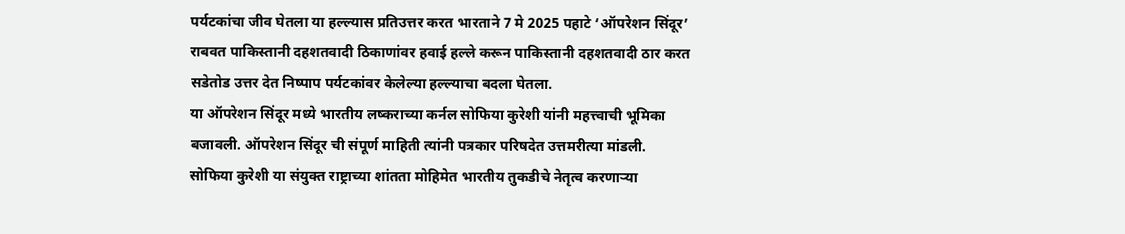पर्यटकांचा जीव घेतला या हल्ल्यास प्रतिउत्तर करत भारताने 7 मे 2025 पहाटे ‘ऑपरेशन सिंदूर’ राबवत पाकिस्तानी दहशतवादी ठिकाणांवर हवाई हल्ले करून पाकिस्तानी दहशतवादी ठार करत सडेतोड उत्तर देत निष्पाप पर्यटकांवर केलेल्या हल्ल्याचा बदला घेतला.
या ऑपरेशन सिंदूर मध्ये भारतीय लष्कराच्या कर्नल सोफिया कुरेशी यांनी महत्त्वाची भूमिका बजावली. ऑपरेशन सिंदूर ची संपूर्ण माहिती त्यांनी पत्रकार परिषदेत उत्तमरीत्या मांडली. सोफिया कुरेशी या संयुक्त राष्ट्राच्या शांतता मोहिमेत भारतीय तुकडीचे नेतृत्व करणाऱ्या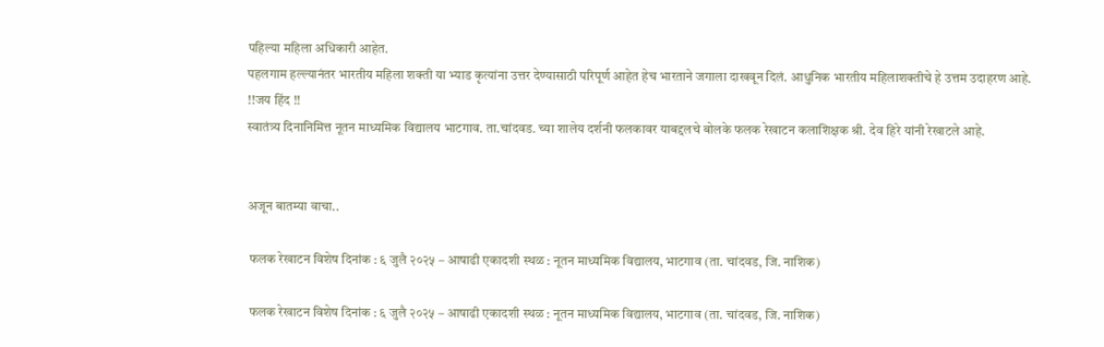पहिल्या महिला अधिकारी आहेत.
पहलगाम हल्ल्यानंतर भारतीय महिला शक्ती या भ्याड कृत्यांना उत्तर देण्यासाठी परिपूर्ण आहेत हेच भारताने जगाला दाखवून दिलं. आधुनिक भारतीय महिलाशक्तीचे हे उत्तम उदाहरण आहे.
!!जय हिंद !!
स्वातंत्र्य दिनानिमित्त नूतन माध्यमिक विद्यालय भाटगाव. ता.चांदवड. च्या शालेय दर्शनी फलकावर याबद्दलचे बोलके फलक रेखाटन कलाशिक्षक श्री. देव हिरे यांनी रेखाटले आहे.


अजून बातम्या वाचा..

 फलक रेखाटन विशेष दिनांक : ६ जुलै २०२५ – आषाढी एकादशी स्थळ : नूतन माध्यमिक विद्यालय, भाटगाव (ता. चांदवड, जि. नाशिक)

 फलक रेखाटन विशेष दिनांक : ६ जुलै २०२५ – आषाढी एकादशी स्थळ : नूतन माध्यमिक विद्यालय, भाटगाव (ता. चांदवड, जि. नाशिक)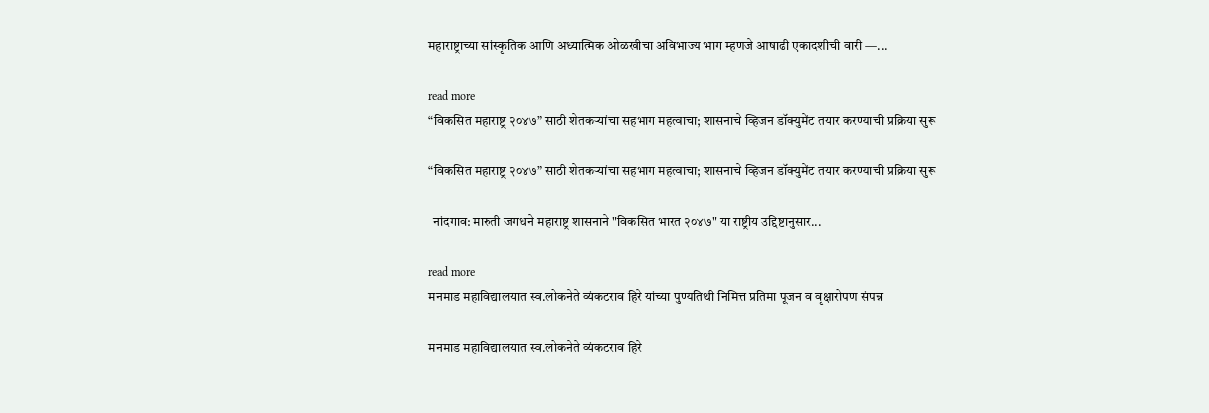महाराष्ट्राच्या सांस्कृतिक आणि अध्यात्मिक ओळखीचा अविभाज्य भाग म्हणजे आषाढी एकादशीची वारी —...

read more
“विकसित महाराष्ट्र २०४७” साठी शेतकऱ्यांचा सहभाग महत्वाचा; शासनाचे व्हिजन डॉक्युमेंट तयार करण्याची प्रक्रिया सुरू

“विकसित महाराष्ट्र २०४७” साठी शेतकऱ्यांचा सहभाग महत्वाचा; शासनाचे व्हिजन डॉक्युमेंट तयार करण्याची प्रक्रिया सुरू

  नांदगाव: मारुती जगधने महाराष्ट्र शासनाने "विकसित भारत २०४७" या राष्ट्रीय उद्दिष्टानुसार...

read more
मनमाड महाविद्यालयात स्व.लोकनेते व्यंकटराव हिरे यांच्या पुण्यतिथी निमित्त प्रतिमा पूजन व वृक्षारोपण संपन्न

मनमाड महाविद्यालयात स्व.लोकनेते व्यंकटराव हिरे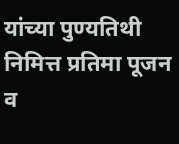यांच्या पुण्यतिथी निमित्त प्रतिमा पूजन व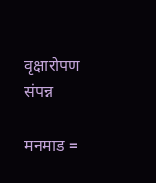वृक्षारोपण संपन्न

मनमाड =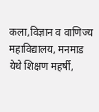कला,विज्ञान व वाणिज्य महाविद्यालय, मनमाड येथे शिक्षण महर्षी,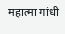महात्मा गांधी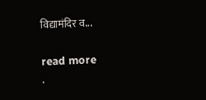विद्यामंदिर व...

read more
.